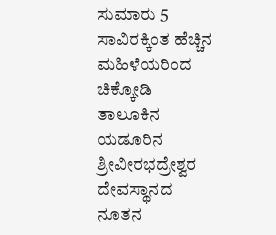ಸುಮಾರು 5 ಸಾವಿರಕ್ಕಿಂತ ಹೆಚ್ಚಿನ ಮಹಿಳೆಯರಿಂದ ಚಿಕ್ಕೋಡಿ ತಾಲೂಕಿನ ಯಡೂರಿನ ಶ್ರೀವೀರಭದ್ರೇಶ್ವರ ದೇವಸ್ಥಾನದ ನೂತನ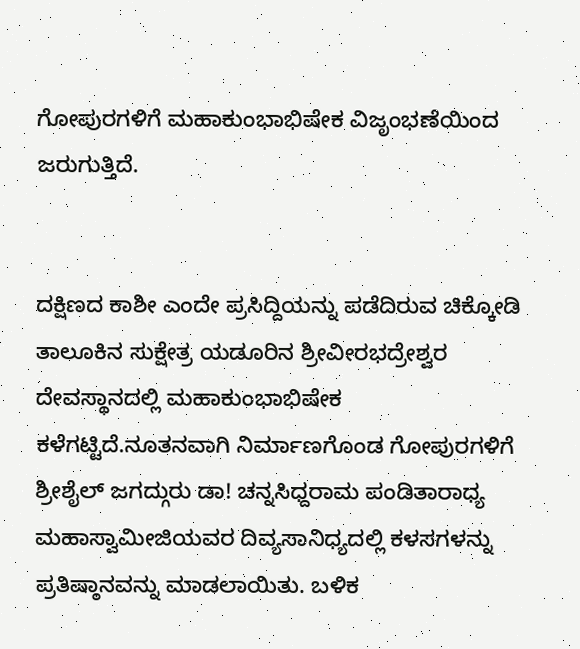ಗೋಪುರಗಳಿಗೆ ಮಹಾಕುಂಭಾಭಿಷೇಕ ವಿಜೃಂಭಣೆಯಿಂದ ಜರುಗುತ್ತಿದೆ.


ದಕ್ಷಿಣದ ಕಾಶೀ ಎಂದೇ ಪ್ರಸಿದ್ದಿಯನ್ನು ಪಡೆದಿರುವ ಚಿಕ್ಕೋಡಿ ತಾಲೂಕಿನ ಸುಕ್ಷೇತ್ರ ಯಡೂರಿನ ಶ್ರೀವೀರಭದ್ರೇಶ್ವರ ದೇವಸ್ಥಾನದಲ್ಲಿ ಮಹಾಕುಂಭಾಭಿಷೇಕ ಕಳೆಗಟ್ಟಿದೆ.ನೂತನವಾಗಿ ನಿರ್ಮಾಣಗೊಂಡ ಗೋಪುರಗಳಿಗೆ ಶ್ರೀಶೈಲ್ ಜಗದ್ಗುರು ಡಾ! ಚನ್ನಸಿಧ್ದರಾಮ ಪಂಡಿತಾರಾಧ್ಯ ಮಹಾಸ್ವಾಮೀಜಿಯವರ ದಿವ್ಯಸಾನಿಧ್ಯದಲ್ಲಿ ಕಳಸಗಳನ್ನು ಪ್ರತಿಷ್ಠಾನವನ್ನು ಮಾಡಲಾಯಿತು. ಬಳಿಕ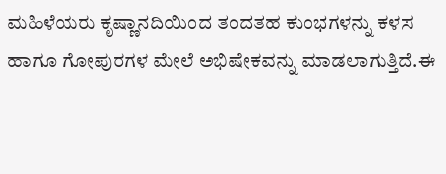ಮಹಿಳೆಯರು ಕೃಷ್ಣಾನದಿಯಿಂದ ತಂದತಹ ಕುಂಭಗಳನ್ನು ಕಳಸ ಹಾಗೂ ಗೋಪುರಗಳ ಮೇಲೆ ಅಭಿಷೇಕವನ್ನು ಮಾಡಲಾಗುತ್ತಿದೆ.ಈ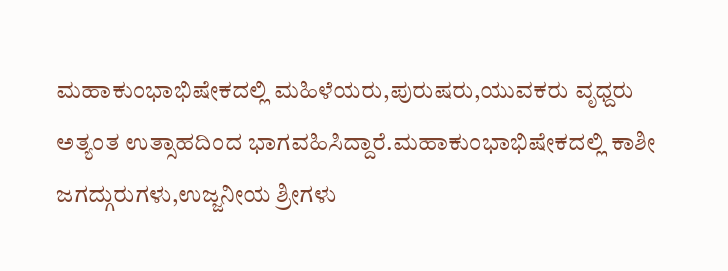ಮಹಾಕುಂಭಾಭಿಷೇಕದಲ್ಲಿ ಮಹಿಳೆಯರು,ಪುರುಷರು,ಯುವಕರು ವೃಧ್ದರು ಅತ್ಯಂತ ಉತ್ಸಾಹದಿಂದ ಭಾಗವಹಿಸಿದ್ದಾರೆ.ಮಹಾಕುಂಭಾಭಿಷೇಕದಲ್ಲಿ ಕಾಶೀ ಜಗದ್ಗುರುಗಳು,ಉಜ್ಜನೀಯ ಶ್ರೀಗಳು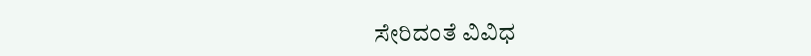ಸೇರಿದಂತೆ ವಿವಿಧ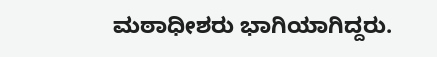ಮಠಾಧೀಶರು ಭಾಗಿಯಾಗಿದ್ದರು.